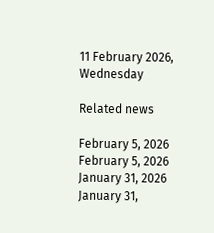11 February 2026, Wednesday

Related news

February 5, 2026
February 5, 2026
January 31, 2026
January 31,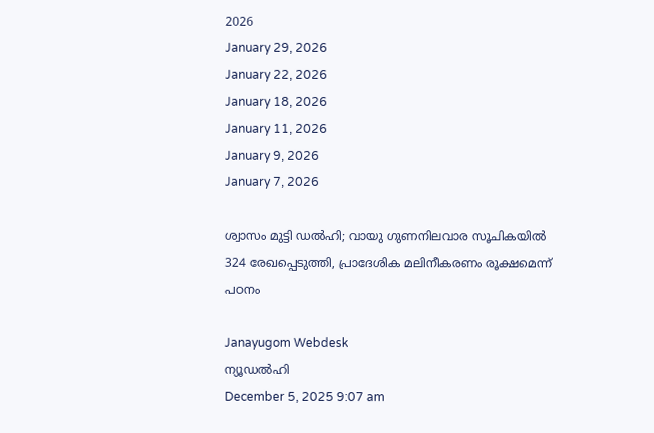2026
January 29, 2026
January 22, 2026
January 18, 2026
January 11, 2026
January 9, 2026
January 7, 2026

ശ്വാസം മുട്ടി ഡൽഹി; വായു ഗുണനിലവാര സൂചികയിൽ 324 രേഖപ്പെടുത്തി, പ്രാദേശിക മലിനീകരണം രൂക്ഷമെന്ന് പഠനം

Janayugom Webdesk
ന്യൂഡൽഹി
December 5, 2025 9:07 am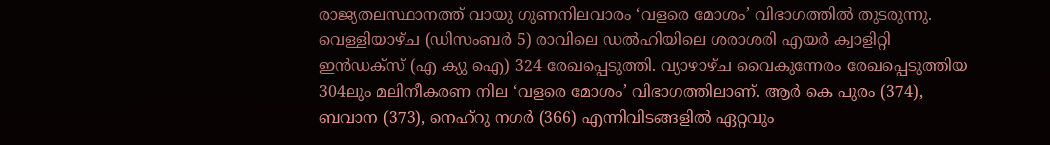രാജ്യതലസ്ഥാനത്ത് വായു ഗുണനിലവാരം ‘വളരെ മോശം’ വിഭാഗത്തിൽ തുടരുന്നു. വെള്ളിയാഴ്ച (ഡിസംബർ 5) രാവിലെ ഡൽഹിയിലെ ശരാശരി എയർ ക്വാളിറ്റി ഇൻഡക്സ് (എ ക്യു ഐ) 324 രേഖപ്പെടുത്തി. വ്യാഴാഴ്ച വൈകുന്നേരം രേഖപ്പെടുത്തിയ 304ലും മലിനീകരണ നില ‘വളരെ മോശം’ വിഭാഗത്തിലാണ്. ആർ കെ പുരം (374), ബവാന (373), നെഹ്‌റു നഗർ (366) എന്നിവിടങ്ങളിൽ ഏറ്റവും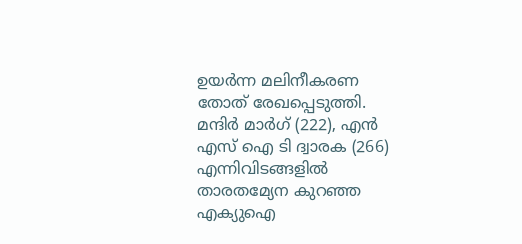ഉയർന്ന മലിനീകരണ തോത് രേഖപ്പെടുത്തി. മന്ദിർ മാർഗ് (222), എൻ എസ് ഐ ടി ദ്വാരക (266) എന്നിവിടങ്ങളിൽ താരതമ്യേന കുറഞ്ഞ എക്യുഐ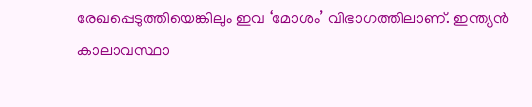രേഖപ്പെടുത്തിയെങ്കിലും ഇവ ‘മോശം’ വിഭാഗത്തിലാണ്. ഇന്ത്യൻ കാലാവസ്ഥാ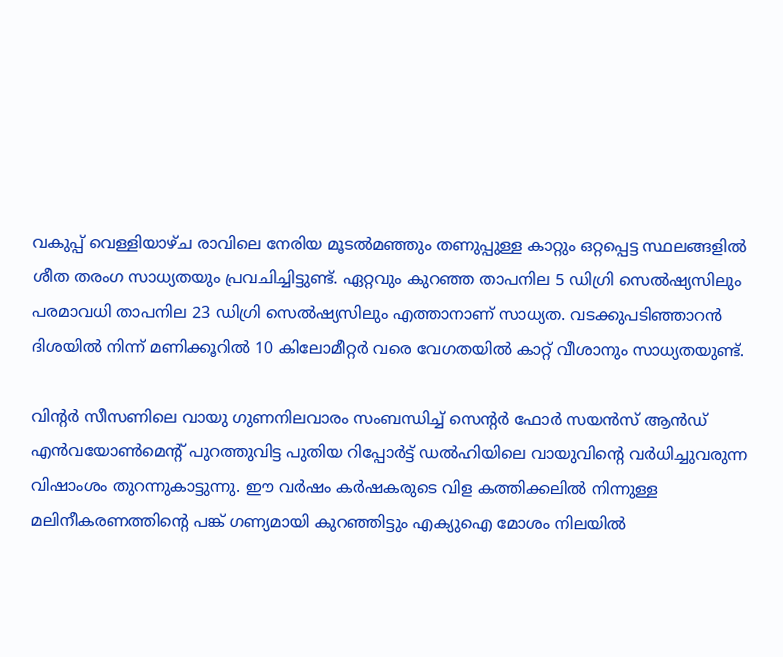വകുപ്പ് വെള്ളിയാഴ്ച രാവിലെ നേരിയ മൂടൽമഞ്ഞും തണുപ്പുള്ള കാറ്റും ഒറ്റപ്പെട്ട സ്ഥലങ്ങളിൽ ശീത തരംഗ സാധ്യതയും പ്രവചിച്ചിട്ടുണ്ട്. ഏറ്റവും കുറഞ്ഞ താപനില 5 ഡിഗ്രി സെൽഷ്യസിലും പരമാവധി താപനില 23 ഡിഗ്രി സെൽഷ്യസിലും എത്താനാണ് സാധ്യത. വടക്കുപടിഞ്ഞാറൻ ദിശയിൽ നിന്ന് മണിക്കൂറിൽ 10 കിലോമീറ്റർ വരെ വേഗതയിൽ കാറ്റ് വീശാനും സാധ്യതയുണ്ട്.

വിന്റർ സീസണിലെ വായു ഗുണനിലവാരം സംബന്ധിച്ച് സെൻ്റർ ഫോർ സയൻസ് ആൻഡ് എൻവയോൺമെൻ്റ് പുറത്തുവിട്ട പുതിയ റിപ്പോർട്ട് ഡൽഹിയിലെ വായുവിൻ്റെ വർധിച്ചുവരുന്ന വിഷാംശം തുറന്നുകാട്ടുന്നു. ഈ വർഷം കർഷകരുടെ വിള കത്തിക്കലിൽ നിന്നുള്ള മലിനീകരണത്തിൻ്റെ പങ്ക് ഗണ്യമായി കുറഞ്ഞിട്ടും എക്യുഐ മോശം നിലയിൽ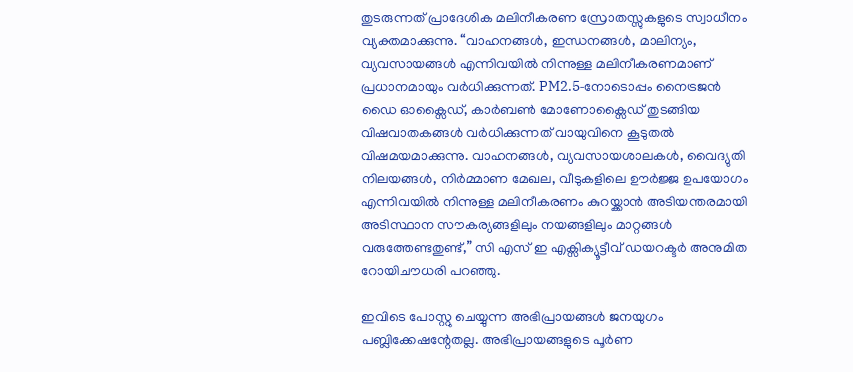തുടരുന്നത് പ്രാദേശിക മലിനീകരണ സ്രോതസ്സുകളുടെ സ്വാധീനം വ്യക്തമാക്കുന്നു. “വാഹനങ്ങൾ, ഇന്ധനങ്ങൾ, മാലിന്യം, വ്യവസായങ്ങൾ എന്നിവയിൽ നിന്നുള്ള മലിനീകരണമാണ് പ്രധാനമായും വർധിക്കുന്നത്. PM2.5‑നോടൊപ്പം നൈട്രജൻ ഡൈ ഓക്സൈഡ്, കാർബൺ മോണോക്സൈഡ് തുടങ്ങിയ വിഷവാതകങ്ങൾ വർധിക്കുന്നത് വായുവിനെ കൂടുതൽ വിഷമയമാക്കുന്നു. വാഹനങ്ങൾ, വ്യവസായശാലകൾ, വൈദ്യുതി നിലയങ്ങൾ, നിർമ്മാണ മേഖല, വീടുകളിലെ ഊർജ്ജ ഉപയോഗം എന്നിവയിൽ നിന്നുള്ള മലിനീകരണം കുറയ്ക്കാൻ അടിയന്തരമായി അടിസ്ഥാന സൗകര്യങ്ങളിലും നയങ്ങളിലും മാറ്റങ്ങൾ വരുത്തേണ്ടതുണ്ട്,” സി എസ് ഇ എക്സിക്യൂട്ടീവ് ഡയറക്ടർ അനുമിത റോയിചൗധരി പറഞ്ഞു.

ഇവിടെ പോസ്റ്റു ചെയ്യുന്ന അഭിപ്രായങ്ങള്‍ ജനയുഗം പബ്ലിക്കേഷന്റേതല്ല. അഭിപ്രായങ്ങളുടെ പൂര്‍ണ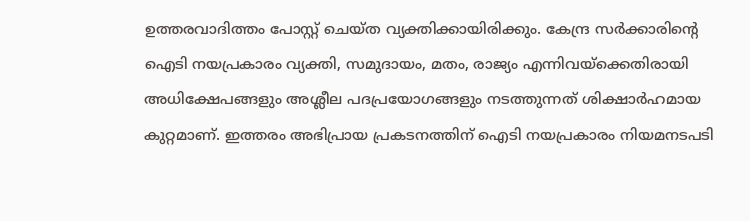ഉത്തരവാദിത്തം പോസ്റ്റ് ചെയ്ത വ്യക്തിക്കായിരിക്കും. കേന്ദ്ര സര്‍ക്കാരിന്റെ ഐടി നയപ്രകാരം വ്യക്തി, സമുദായം, മതം, രാജ്യം എന്നിവയ്‌ക്കെതിരായി അധിക്ഷേപങ്ങളും അശ്ലീല പദപ്രയോഗങ്ങളും നടത്തുന്നത് ശിക്ഷാര്‍ഹമായ കുറ്റമാണ്. ഇത്തരം അഭിപ്രായ പ്രകടനത്തിന് ഐടി നയപ്രകാരം നിയമനടപടി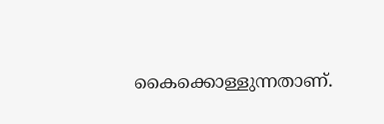കൈക്കൊള്ളുന്നതാണ്.